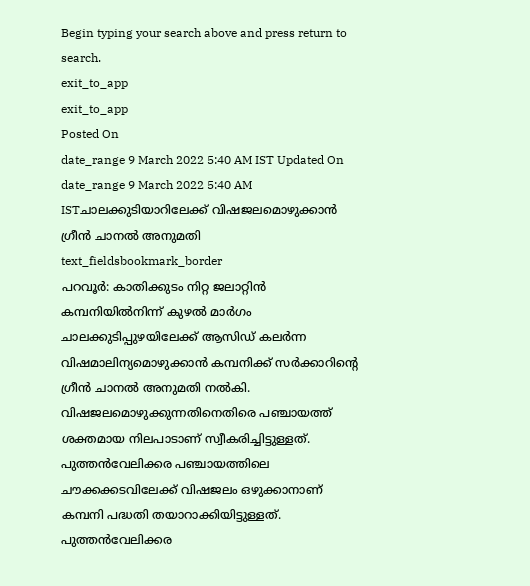Begin typing your search above and press return to search.
exit_to_app
exit_to_app
Posted On
date_range 9 March 2022 5:40 AM IST Updated On
date_range 9 March 2022 5:40 AM ISTചാലക്കുടിയാറിലേക്ക് വിഷജലമൊഴുക്കാൻ ഗ്രീൻ ചാനൽ അനുമതി
text_fieldsbookmark_border
പറവൂർ: കാതിക്കുടം നിറ്റ ജലാറ്റിൻ കമ്പനിയിൽനിന്ന് കുഴൽ മാർഗം ചാലക്കുടിപ്പുഴയിലേക്ക് ആസിഡ് കലർന്ന വിഷമാലിന്യമൊഴുക്കാൻ കമ്പനിക്ക് സർക്കാറിന്റെ ഗ്രീൻ ചാനൽ അനുമതി നൽകി. വിഷജലമൊഴുക്കുന്നതിനെതിരെ പഞ്ചായത്ത് ശക്തമായ നിലപാടാണ് സ്വീകരിച്ചിട്ടുള്ളത്. പുത്തൻവേലിക്കര പഞ്ചായത്തിലെ ചൗക്കക്കടവിലേക്ക് വിഷജലം ഒഴുക്കാനാണ് കമ്പനി പദ്ധതി തയാറാക്കിയിട്ടുള്ളത്. പുത്തൻവേലിക്കര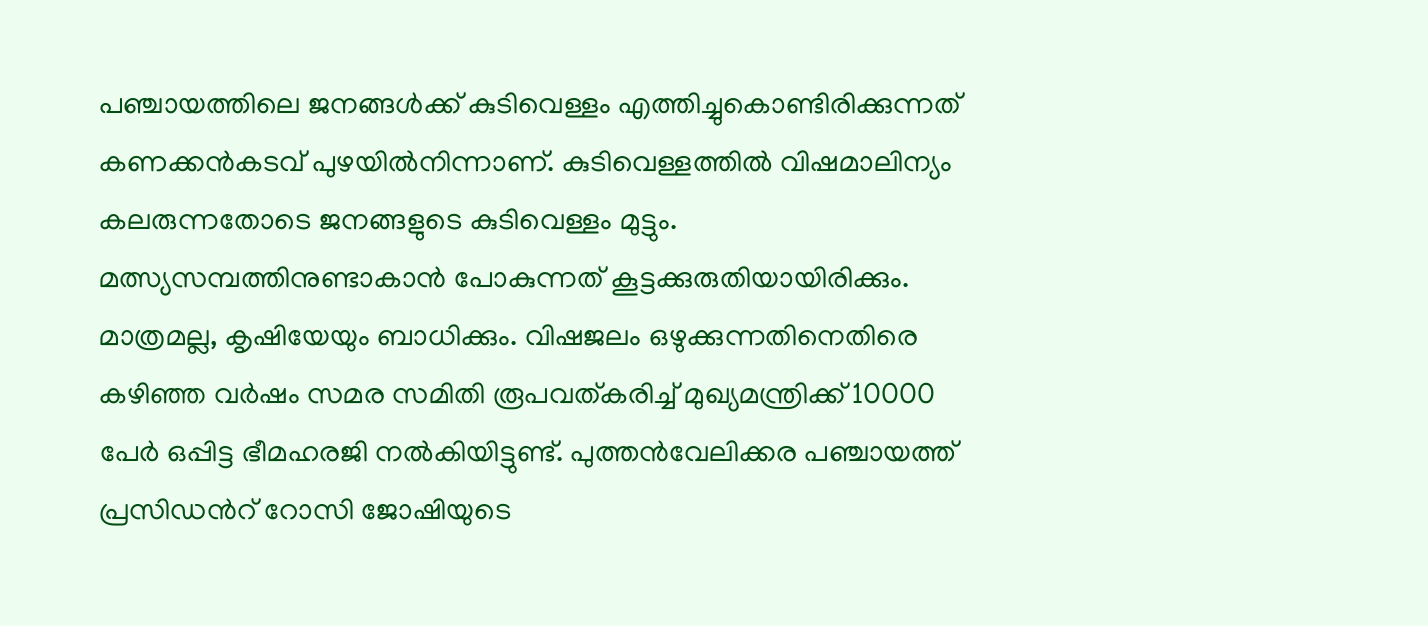പഞ്ചായത്തിലെ ജനങ്ങൾക്ക് കുടിവെള്ളം എത്തിച്ചുകൊണ്ടിരിക്കുന്നത് കണക്കൻകടവ് പുഴയിൽനിന്നാണ്. കുടിവെള്ളത്തിൽ വിഷമാലിന്യം കലരുന്നതോടെ ജനങ്ങളുടെ കുടിവെള്ളം മുട്ടും. മത്സ്യസമ്പത്തിനുണ്ടാകാൻ പോകുന്നത് കൂട്ടക്കുരുതിയായിരിക്കും. മാത്രമല്ല, കൃഷിയേയും ബാധിക്കും. വിഷജലം ഒഴുക്കുന്നതിനെതിരെ കഴിഞ്ഞ വർഷം സമര സമിതി രൂപവത്കരിച്ച് മുഖ്യമന്ത്രിക്ക് 10000 പേർ ഒപ്പിട്ട ഭീമഹരജി നൽകിയിട്ടുണ്ട്. പുത്തൻവേലിക്കര പഞ്ചായത്ത് പ്രസിഡൻറ് റോസി ജോഷിയുടെ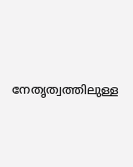നേതൃത്വത്തിലുള്ള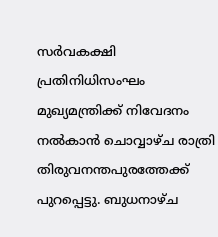സർവകക്ഷി പ്രതിനിധിസംഘം മുഖ്യമന്ത്രിക്ക് നിവേദനം നൽകാൻ ചൊവ്വാഴ്ച രാത്രി തിരുവനന്തപുരത്തേക്ക് പുറപ്പെട്ടു. ബുധനാഴ്ച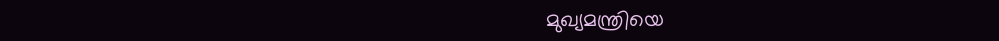മുഖ്യമന്ത്രിയെ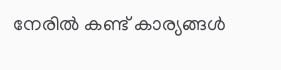നേരിൽ കണ്ട് കാര്യങ്ങൾ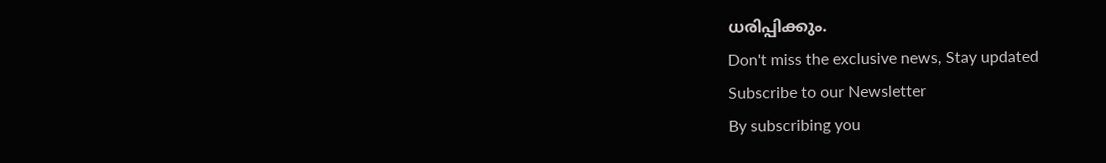ധരിപ്പിക്കും.
Don't miss the exclusive news, Stay updated
Subscribe to our Newsletter
By subscribing you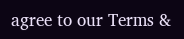agree to our Terms &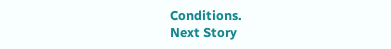Conditions.
Next Story